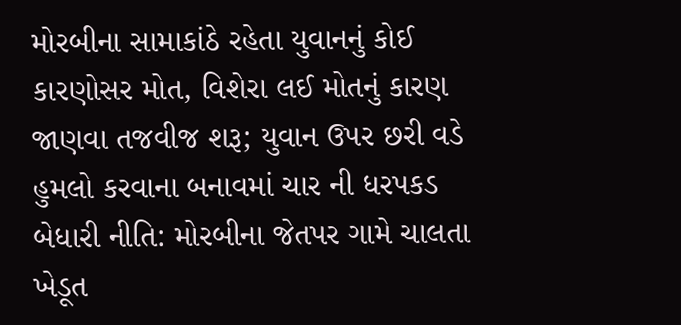મોરબીના સામાકાંઠે રહેતા યુવાનનું કોઈ કારણોસર મોત, વિશેરા લઈ મોતનું કારણ જાણવા તજવીજ શરૂ; યુવાન ઉપર છરી વડે હુમલો કરવાના બનાવમાં ચાર ની ધરપકડ બેધારી નીતિ: મોરબીના જેતપર ગામે ચાલતા ખેડૂત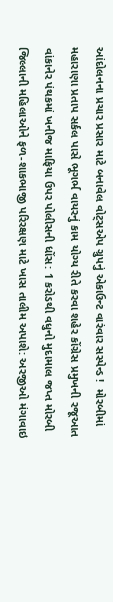આંદોલનના પ્રચાર પ્રસાર માટે બનાવેલ વોટ્સએપ ગ્રુપનું એકાઉન્ટ વારંવાર સસ્પેન્ડ !  મોરબીમાં મહારાણા પ્રતાપ સર્કલ પાસે ભૂગર્ભ વાયરનું કામ યોગ્ય રીતે કરવા શહેર કોંગ્રેસ પ્રમુખની રજૂઆત વાંકાનેર પંથકમાં ખનીજ માફિયા ઉપર પોલીસની ધોંસ: 1 કરોડથી વધુનો મુદામાલ જપ્ત મોરબી જિલ્લાની મહિલાઓને ફળ-શાકભાજી પરિરક્ષણ માટે ખાસ તાલીમ અપાશે: અરજીઓ મંગાવાઇ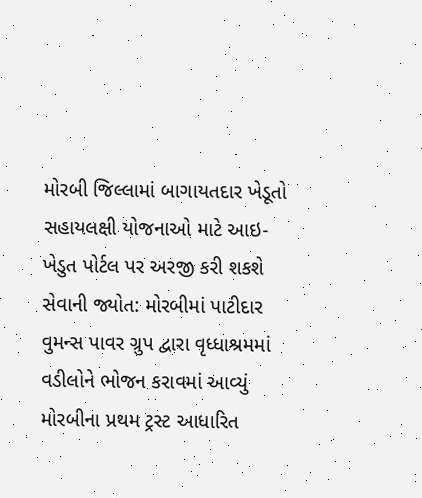મોરબી જિલ્લામાં બાગાયતદાર ખેડૂતો સહાયલક્ષી યોજનાઓ માટે આઇ-ખેડુત પોર્ટલ પર અરજી કરી શકશે સેવાની જ્યોત: મોરબીમાં પાટીદાર વુમન્સ પાવર ગ્રુપ દ્વારા વૃધ્ધાશ્રમમાં વડીલોને ભોજન કરાવમાં આવ્યું મોરબીના પ્રથમ ટ્રસ્ટ આધારિત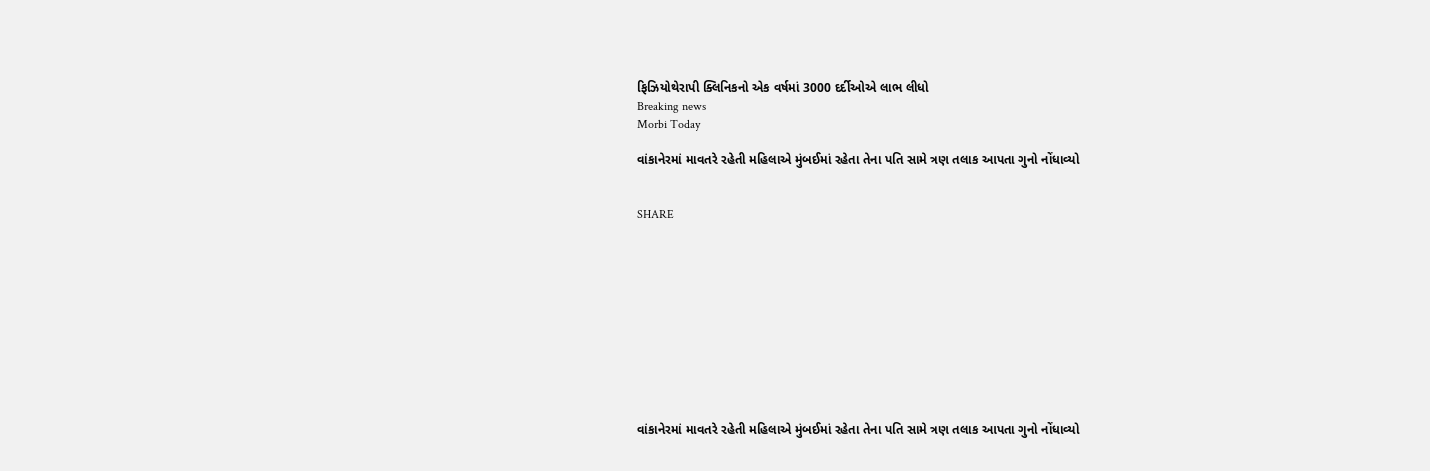ફિઝિયોથેરાપી ક્લિનિકનો એક વર્ષમાં 3000 દર્દીઓએ લાભ લીધો
Breaking news
Morbi Today

વાંકાનેરમાં માવતરે રહેતી મહિલાએ મુંબઈમાં રહેતા તેના પતિ સામે ત્રણ તલાક આપતા ગુનો નોંધાવ્યો


SHARE











વાંકાનેરમાં માવતરે રહેતી મહિલાએ મુંબઈમાં રહેતા તેના પતિ સામે ત્રણ તલાક આપતા ગુનો નોંધાવ્યો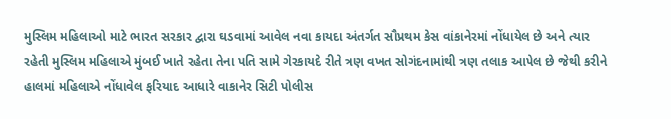મુસ્લિમ મહિલાઓ માટે ભારત સરકાર દ્વારા ઘડવામાં આવેલ નવા કાયદા અંતર્ગત સૌપ્રથમ કેસ વાંકાનેરમાં નોંધાયેલ છે અને ત્યાર રહેતી મુસ્લિમ મહિલાએ મુંબઈ ખાતે રહેતા તેના પતિ સામે ગેરકાયદે રીતે ત્રણ વખત સોગંદનામાંથી ત્રણ તલાક આપેલ છે જેથી કરીને હાલમાં મહિલાએ નોંધાવેલ ફરિયાદ આધારે વાકાનેર સિટી પોલીસ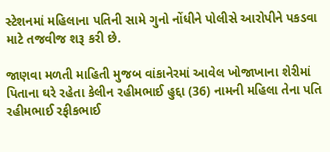સ્ટેશનમાં મહિલાના પતિની સામે ગુનો નોંધીને પોલીસે આરોપીને પકડવા માટે તજવીજ શરૂ કરી છે.

જાણવા મળતી માહિતી મુજબ વાંકાનેરમાં આવેલ ખોજાખાના શેરીમાં પિતાના ઘરે રહેતા કેલીન રહીમભાઈ હુદ્દા (36) નામની મહિલા તેના પતિ રહીમભાઈ રફીકભાઈ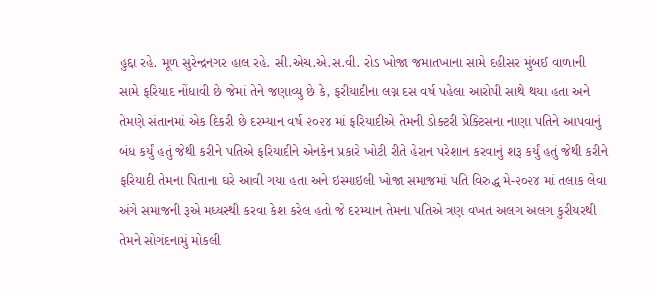હુદ્દા રહે. મૂળ સુરેન્દ્રનગર હાલ રહે. સી.એચ.એ.સ.વી. રોડ ખોજા જમાતખાના સામે દહીસર મુંબઈ વાળાની સામે ફરિયાદ નોંધાવી છે જેમાં તેને જણાવ્યુ છે કે, ફરીયાદીના લગ્ન દસ વર્ષ પહેલા આરોપી સાથે થયા હતા અને તેમણે સંતાનમાં એક દિકરી છે દરમ્યાન વર્ષ ૨૦૨૪ માં ફરિયાદીએ તેમની ડોક્ટરી પ્રેક્ટિસના નાણા પતિને આપવાનું બંધ કર્યું હતું જેથી કરીને પતિએ ફરિયાદીને એનકેન પ્રકારે ખોટી રીતે હેરાન પરેશાન કરવાનું શરૂ કર્યું હતું જેથી કરીને ફરિયાદી તેમના પિતાના ઘરે આવી ગયા હતા અને ઇસ્માઇલી ખોજા સમાજમાં પતિ વિરુદ્ધ મે-૨૦૨૪ માં તલાક લેવા અંગે સમાજની રૂએ મધ્યસ્થી કરવા કેશ કરેલ હતો જે દરમ્યાન તેમના પતિએ ત્રણ વખત અલગ અલગ કુરીયરથી તેમને સોગંદનામું મોકલી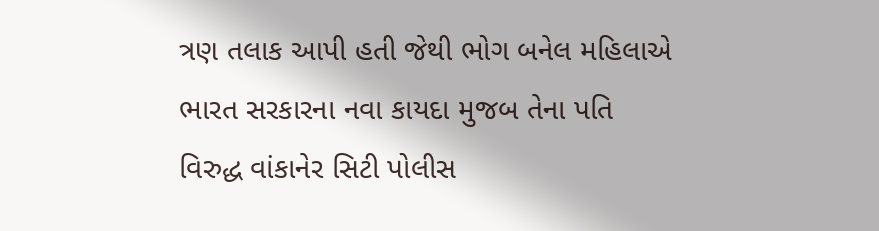ત્રણ તલાક આપી હતી જેથી ભોગ બનેલ મહિલાએ ભારત સરકારના નવા કાયદા મુજબ તેના પતિ વિરુદ્ધ વાંકાનેર સિટી પોલીસ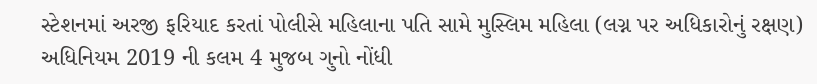સ્ટેશનમાં અરજી ફરિયાદ કરતાં પોલીસે મહિલાના પતિ સામે મુસ્લિમ મહિલા (લગ્ન પર અધિકારોનું રક્ષણ) અધિનિયમ 2019 ની કલમ 4 મુજબ ગુનો નોંધી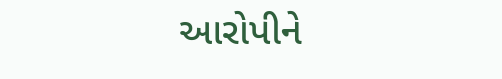આરોપીને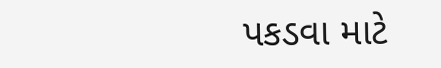પકડવા માટે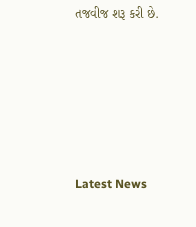તજવીજ શરૂ કરી છે.






Latest News